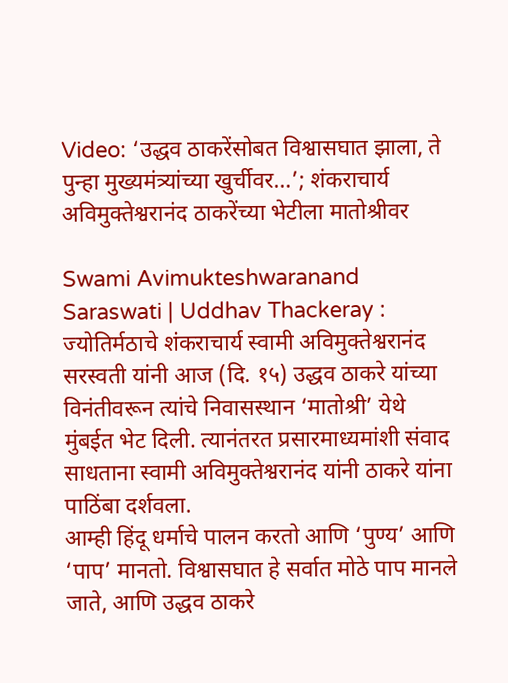Video: ‘उद्धव ठाकरेंसोबत विश्वासघात झाला, ते पुन्हा मुख्यमंत्र्यांच्या खुर्चीवर…’; शंकराचार्य अविमुक्तेश्वरानंद ठाकरेंच्या भेटीला मातोश्रीवर

Swami Avimukteshwaranand Saraswati | Uddhav Thackeray : ज्योतिर्मठाचे शंकराचार्य स्वामी अविमुक्तेश्वरानंद सरस्वती यांनी आज (दि. १५) उद्धव ठाकरे यांच्या विनंतीवरून त्यांचे निवासस्थान ‘मातोश्री’ येथे मुंबईत भेट दिली. त्यानंतरत प्रसारमाध्यमांशी संवाद साधताना स्वामी अविमुक्तेश्वरानंद यांनी ठाकरे यांना पाठिंबा दर्शवला.
आम्ही हिंदू धर्माचे पालन करतो आणि ‘पुण्य’ आणि ‘पाप’ मानतो. विश्वासघात हे सर्वात मोठे पाप मानले जाते, आणि उद्धव ठाकरे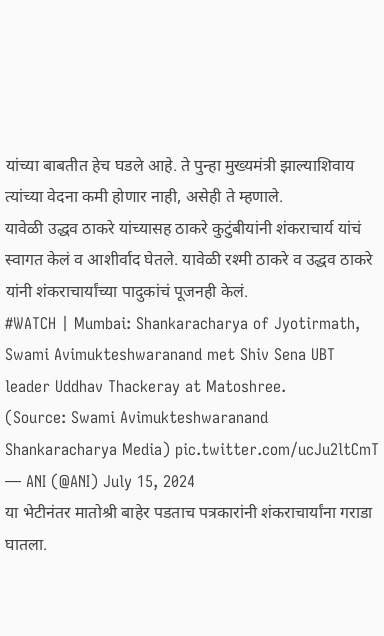यांच्या बाबतीत हेच घडले आहे. ते पुन्हा मुख्यमंत्री झाल्याशिवाय त्यांच्या वेदना कमी होणार नाही, असेही ते म्हणाले.
यावेळी उद्धव ठाकरे यांच्यासह ठाकरे कुटुंबीयांनी शंकराचार्य यांचं स्वागत केलं व आशीर्वाद घेतले. यावेळी रश्मी ठाकरे व उद्धव ठाकरे यांनी शंकराचार्यांच्या पादुकांचं पूजनही केलं.
#WATCH | Mumbai: Shankaracharya of Jyotirmath, Swami Avimukteshwaranand met Shiv Sena UBT leader Uddhav Thackeray at Matoshree.
(Source: Swami Avimukteshwaranand Shankaracharya Media) pic.twitter.com/ucJu2ltCmT
— ANI (@ANI) July 15, 2024
या भेटीनंतर मातोश्री बाहेर पडताच पत्रकारांनी शंकराचार्यांना गराडा घातला.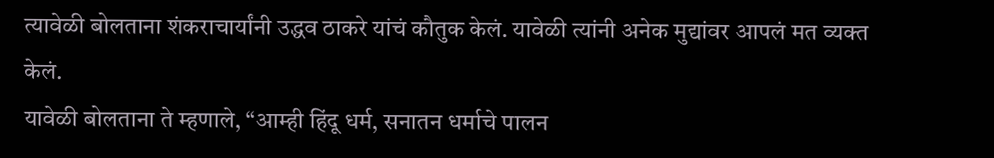त्यावेळी बोलताना शंकराचार्यांनी उद्धव ठाकरे यांचं कौतुक केलं. यावेळी त्यांनी अनेक मुद्यांवर आपलं मत व्यक्त केलं.
यावेळी बोलताना ते म्हणाले, “आम्ही हिंदू धर्म, सनातन धर्माचे पालन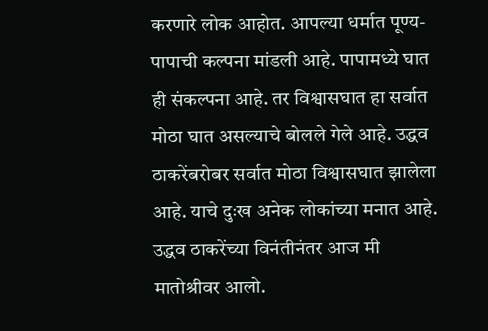करणारे लोक आहोत. आपल्या धर्मात पूण्य-पापाची कल्पना मांडली आहे. पापामध्ये घात ही संकल्पना आहे. तर विश्वासघात हा सर्वात मोठा घात असल्याचे बोलले गेले आहे. उद्धव ठाकरेंबरोबर सर्वात मोठा विश्वासघात झालेला आहे. याचे दुःख अनेक लोकांच्या मनात आहे.
उद्धव ठाकरेंच्या विनंतीनंतर आज मी मातोश्रीवर आलो.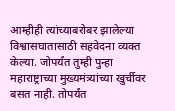आम्हीही त्यांच्याबरोबर झालेल्या विश्वासघातासाठी सहवेदना व्यक्त केल्या. जोपर्यंत तुम्ही पुन्हा महाराष्ट्राच्या मुख्यमंत्र्यांच्या खुर्चीवर बसत नाही. तोपर्यंत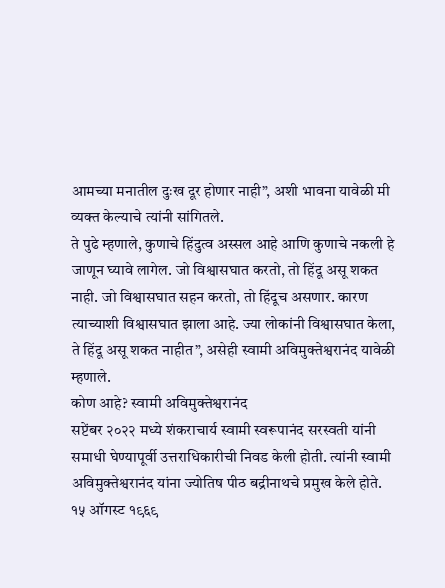आमच्या मनातील दुःख दूर होणार नाही”, अशी भावना यावेळी मी व्यक्त केल्याचे त्यांनी सांगितले.
ते पुढे म्हणाले, कुणाचे हिंदुत्व अस्सल आहे आणि कुणाचे नकली हे जाणून घ्यावे लागेल. जो विश्वासघात करतो, तो हिंदू असू शकत नाही. जो विश्वासघात सहन करतो, तो हिंदूच असणार. कारण त्याच्याशी विश्वासघात झाला आहे. ज्या लोकांनी विश्वासघात केला, ते हिंदू असू शकत नाहीत”, असेही स्वामी अविमुक्तेश्वरानंद यावेळी म्हणाले.
कोण आहे? स्वामी अविमुक्तेश्वरानंद
सप्टेंबर २०२२ मध्ये शंकराचार्य स्वामी स्वरूपानंद सरस्वती यांनी समाधी घेण्यापूर्वी उत्तराधिकारीची निवड केली होती. त्यांनी स्वामी अविमुक्तेश्वरानंद यांना ज्योतिष पीठ बद्रीनाथचे प्रमुख केले होते. १५ ऑगस्ट १९६९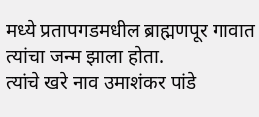मध्ये प्रतापगडमधील ब्राह्मणपूर गावात त्यांचा जन्म झाला होता.
त्यांचे खरे नाव उमाशंकर पांडे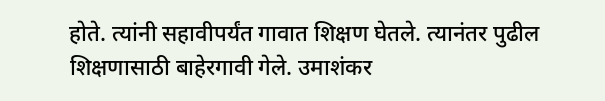होते. त्यांनी सहावीपर्यंत गावात शिक्षण घेतले. त्यानंतर पुढील शिक्षणासाठी बाहेरगावी गेले. उमाशंकर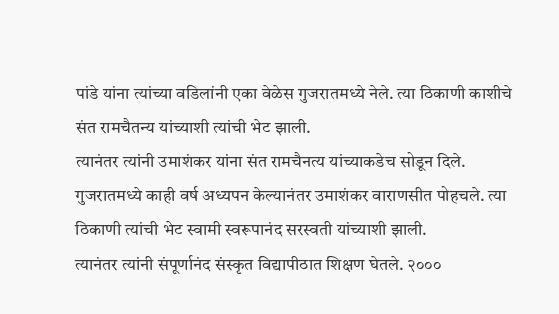पांडे यांना त्यांच्या वडिलांनी एका वेळेस गुजरातमध्ये नेले. त्या ठिकाणी काशीचे संत रामचैतन्य यांच्याशी त्यांची भेट झाली.
त्यानंतर त्यांनी उमाशंकर यांना संत रामचैनत्य यांच्याकडेच सोडून दिले. गुजरातमध्ये काही वर्ष अध्यपन केल्यानंतर उमाशंकर वाराणसीत पोहचले. त्या ठिकाणी त्यांची भेट स्वामी स्वरूपानंद सरस्वती यांच्याशी झाली.
त्यानंतर त्यांनी संपूर्णानंद संस्कृत विद्यापीठात शिक्षण घेतले. २०००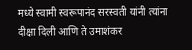मध्ये स्वामी स्वरूपानंद सरस्वती यांनी त्यांना दीक्षा दिली आणि ते उमाशंकर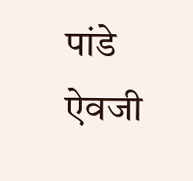पांडे ऐवजी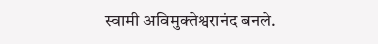स्वामी अविमुक्तेश्वरानंद बनले.